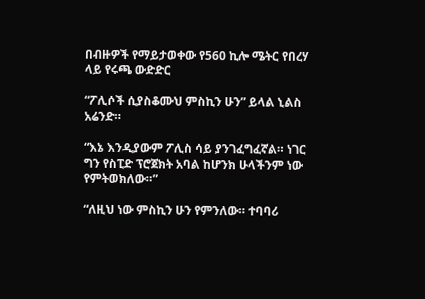በብዙዎች የማይታወቀው የ560 ኪሎ ሜትር የበረሃ ላይ የሩጫ ውድድር

“ፖሊሶች ሲያስቆሙህ ምስኪን ሁን” ይላል ኒልስ አሬንድ።

“እኔ እንዲያውም ፖሊስ ሳይ ያንገፈግፈኛል። ነገር ግን የስፒድ ፕሮጀክት አባል ከሆንክ ሁላችንም ነው የምትወክለው።”

“ለዚህ ነው ምስኪን ሁን የምንለው። ተባባሪ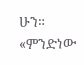ሁን። «ምንድነው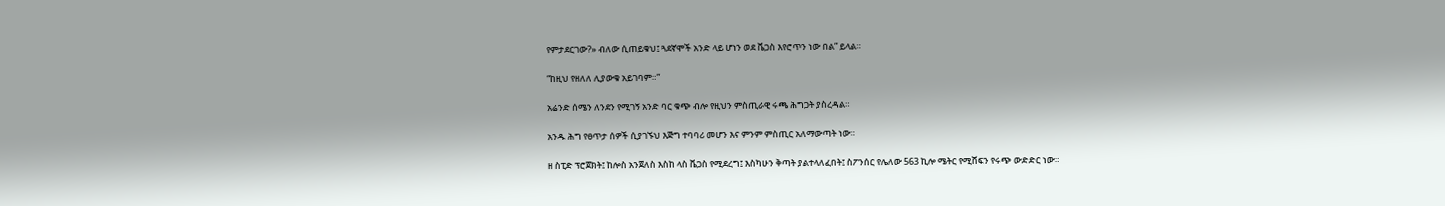የምታደርገው?» ብለው ሲጠይቁህ፤ ጓደኛሞች አንድ ላይ ሆነን ወደ ቬጋስ እየሮጥን ነው በል” ይላል።

“ከዚህ የዘለለ ሊያውቁ አይገባም።”

አሬንድ ሰሜን ለንደን የሚገኝ አንድ ባር ቁጭ ብሎ የዚህን ምስጢራዊ ሩጫ ሕግጋት ያስረዳል።

አንዱ ሕግ የፀጥታ ሰዎች ሲያገኙህ እጅግ ተባባሪ መሆን እና ምንም ምስጢር አለማውጣት ነው።

ዘ ስፒድ ፕሮጀክት፤ ከሎስ አንጀለስ እስከ ላስ ቬጋስ የሚደረግ፤ እስካሁን ቅጣት ያልተላለፈበት፤ ስፖንሰር የሌለው 563 ኪሎ ሜትር የሚሸፍን የሩጭ ውድድር ነው።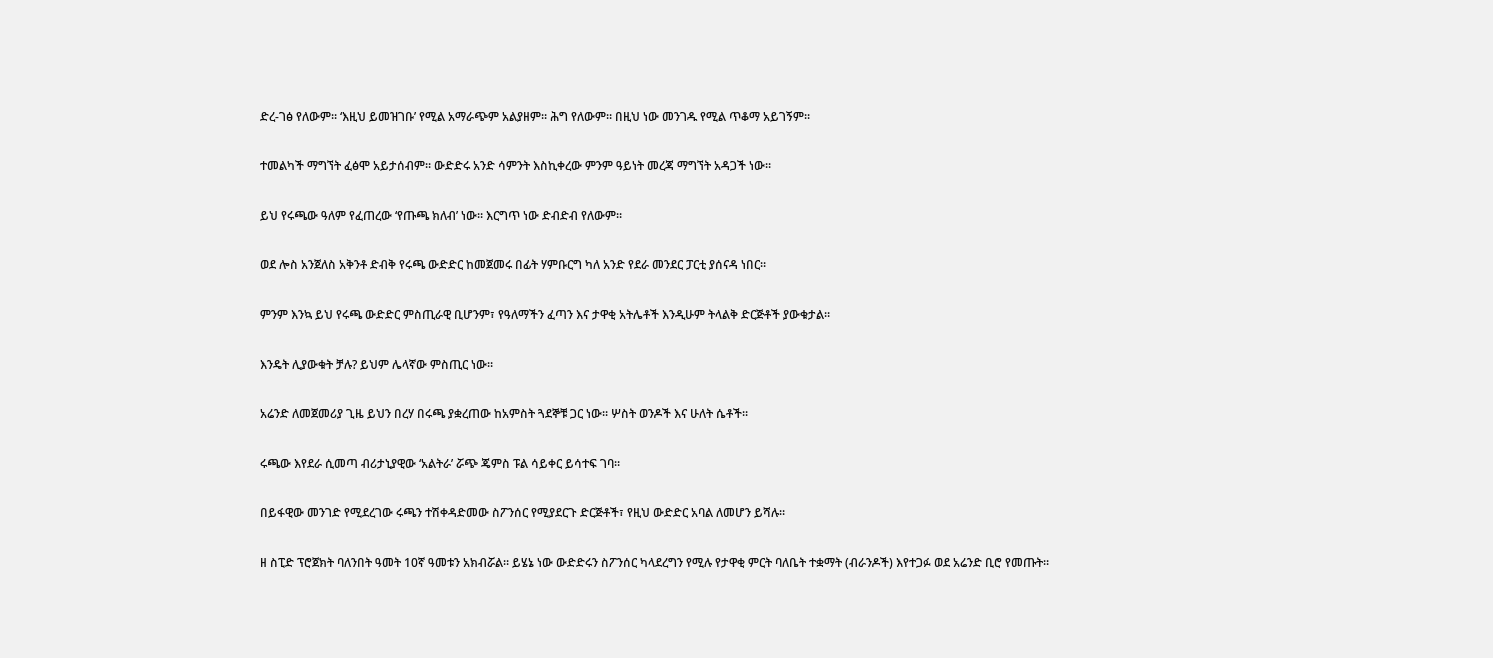ድረ-ገፅ የለውም። ‘እዚህ ይመዝገቡ’ የሚል አማራጭም አልያዘም። ሕግ የለውም። በዚህ ነው መንገዱ የሚል ጥቆማ አይገኝም።

ተመልካች ማግኘት ፈፅሞ አይታሰብም። ውድድሩ አንድ ሳምንት እስኪቀረው ምንም ዓይነት መረጃ ማግኘት አዳጋች ነው።

ይህ የሩጫው ዓለም የፈጠረው ‘የጡጫ ክለብ’ ነው። እርግጥ ነው ድብድብ የለውም።

ወደ ሎስ አንጀለስ አቅንቶ ድብቅ የሩጫ ውድድር ከመጀመሩ በፊት ሃምቡርግ ካለ አንድ የደራ መንደር ፓርቲ ያሰናዳ ነበር።

ምንም እንኳ ይህ የሩጫ ውድድር ምስጢራዊ ቢሆንም፣ የዓለማችን ፈጣን እና ታዋቂ አትሌቶች እንዲሁም ትላልቅ ድርጅቶች ያውቁታል።

እንዴት ሊያውቁት ቻሉ? ይህም ሌላኛው ምስጢር ነው።

አሬንድ ለመጀመሪያ ጊዜ ይህን በረሃ በሩጫ ያቋረጠው ከአምስት ጓደኞቹ ጋር ነው። ሦስት ወንዶች እና ሁለት ሴቶች።

ሩጫው እየደራ ሲመጣ ብሪታኒያዊው ‘አልትራ’ ሯጭ ጄምስ ፑል ሳይቀር ይሳተፍ ገባ።

በይፋዊው መንገድ የሚደረገው ሩጫን ተሽቀዳድመው ስፖንሰር የሚያደርጉ ድርጅቶች፣ የዚህ ውድድር አባል ለመሆን ይሻሉ።

ዘ ስፒድ ፕሮጀክት ባለንበት ዓመት 10ኛ ዓመቱን አክብሯል። ይሄኔ ነው ውድድሩን ስፖንሰር ካላደረግን የሚሉ የታዋቂ ምርት ባለቤት ተቋማት (ብራንዶች) እየተጋፉ ወደ አሬንድ ቢሮ የመጡት።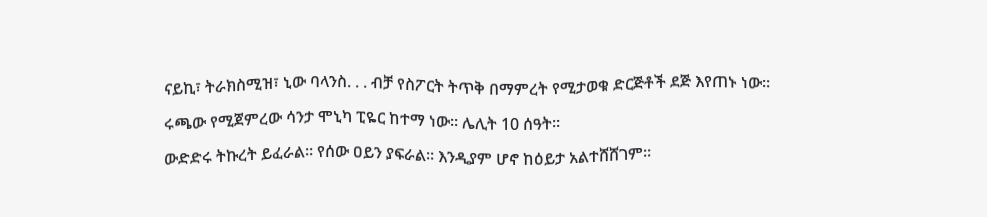ናይኪ፣ ትራክስሚዝ፣ ኒው ባላንስ. . . ብቻ የስፖርት ትጥቅ በማምረት የሚታወቁ ድርጅቶች ደጅ እየጠኑ ነው።

ሩጫው የሚጀምረው ሳንታ ሞኒካ ፒዬር ከተማ ነው። ሌሊት 10 ሰዓት።

ውድድሩ ትኩረት ይፈራል። የሰው ዐይን ያፍራል። እንዲያም ሆኖ ከዕይታ አልተሸሸገም።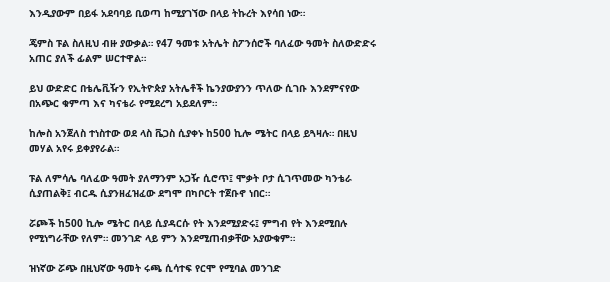እንዲያውም በይፋ አደባባይ ቢወጣ ከሚያገኘው በላይ ትኩረት እየሳበ ነው።

ጄምስ ፑል ስለዚህ ብዙ ያውቃል። የ47 ዓመቱ አትሌት ስፖንሰሮች ባለፈው ዓመት ስለውድድሩ አጠር ያለች ፊልም ሠርተዋል።

ይህ ውድድር በቴሌቪዥን የኢትዮጵያ አትሌቶች ኬንያውያንን ጥለው ሲገቡ እንደምናየው በአጭር ቁምጣ እና ካናቴራ የሚደረግ አይደለም።

ከሎስ አንጀለስ ተነስተው ወደ ላስ ቬጋስ ሲያቀኑ ከ500 ኪሎ ሜትር በላይ ይጓዛሉ። በዚህ መሃል አየሩ ይቀያየራል።

ፑል ለምሳሌ ባለፈው ዓመት ያለማንም አጋዥ ሲሮጥ፤ ሞቃት ቦታ ሲገጥመው ካንቴራ ሲያጠልቅ፤ ብርዱ ሲያንዘፈዝፈው ደግሞ በካቦርት ተጀቡኖ ነበር።

ሯጮች ከ500 ኪሎ ሜትር በላይ ሲያዳርሱ የት እንደሚያድሩ፤ ምግብ የት እንደሚበሉ የሚነግራቸው የለም። መንገድ ላይ ምን እንደሚጠብቃቸው አያውቁም።

ዝነኛው ሯጭ በዚህኛው ዓመት ሩጫ ሲሳተፍ የርሞ የሚባል መንገድ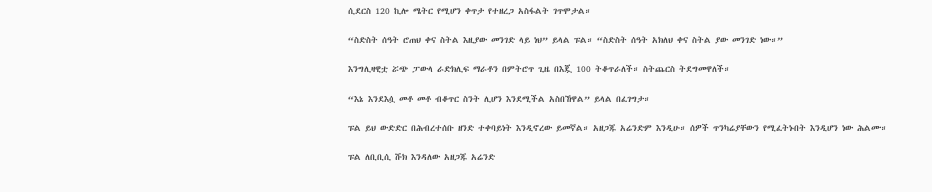ሲደርስ 120 ኪሎ ሜትር የሚሆን ቀጥታ የተዘረጋ አስፋልት ገጥሞታል።

“ስድስት ሰዓት ሮጠህ ቀና ስትል እዚያው መንገድ ላይ ነህ” ይላል ፑል። “ስድስት ሰዓት አክለህ ቀና ስትል ያው መንገድ ነው።”

እንግሊዛዊቷ ሯጭ ፓውላ ራድክሊፍ ማራቶን በምትሮጥ ጊዜ በእጇ 100 ትቆጥራለች። ስትጨርስ ትደግመዋለች።

“እኔ እንደእሷ መቶ መቶ ብቆጥር ስንት ሊሆን እንደሚችል አስበኸዋል” ይላል በፈገግታ።

ፑል ይህ ውድድር በሕብረተሰቡ ዘንድ ተቀባይነት እንዲኖረው ይመኛል። አዘጋጁ አሬንድም እንዲሁ። ሰዎች ጥንካሬያቸውን የሚፈትኑበት እንዲሆን ነው ሕልሙ።

ፑል ለቢቢሲ ሹክ እንዳለው አዘጋጁ አሬንድ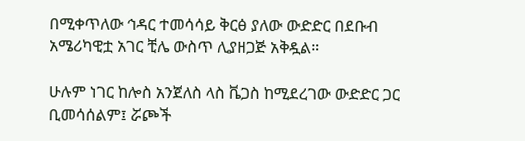በሚቀጥለው ኅዳር ተመሳሳይ ቅርፅ ያለው ውድድር በደቡብ አሜሪካዊቷ አገር ቺሌ ውስጥ ሊያዘጋጅ አቅዷል።

ሁሉም ነገር ከሎስ አንጀለስ ላስ ቬጋስ ከሚደረገው ውድድር ጋር ቢመሳሰልም፤ ሯጮች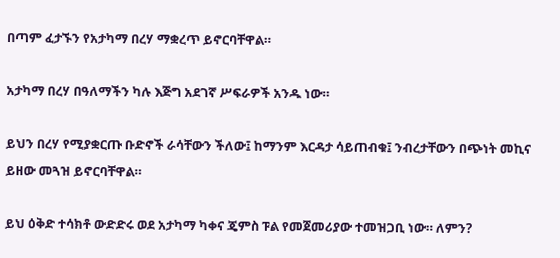በጣም ፈታኙን የአታካማ በረሃ ማቋረጥ ይኖርባቸዋል።

አታካማ በረሃ በዓለማችን ካሉ እጅግ አደገኛ ሥፍራዎች አንዱ ነው።

ይህን በረሃ የሚያቋርጡ ቡድኖች ራሳቸውን ችለው፤ ከማንም እርዳታ ሳይጠብቁ፤ ንብረታቸውን በጭነት መኪና ይዘው መጓዝ ይኖርባቸዋል።

ይህ ዕቅድ ተሳክቶ ውድድሩ ወደ አታካማ ካቀና ጄምስ ፑል የመጀመሪያው ተመዝጋቢ ነው። ለምን?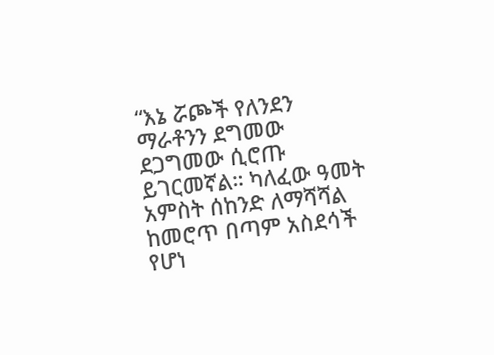“እኔ ሯጮች የለንደን ማራቶንን ደግመው ደጋግመው ሲሮጡ ይገርመኛል። ካለፈው ዓመት አምስት ሰከንድ ለማሻሻል ከመሮጥ በጣም አስደሳች የሆነ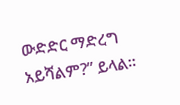ውድድር ማድረግ አይሻልም?” ይላል።